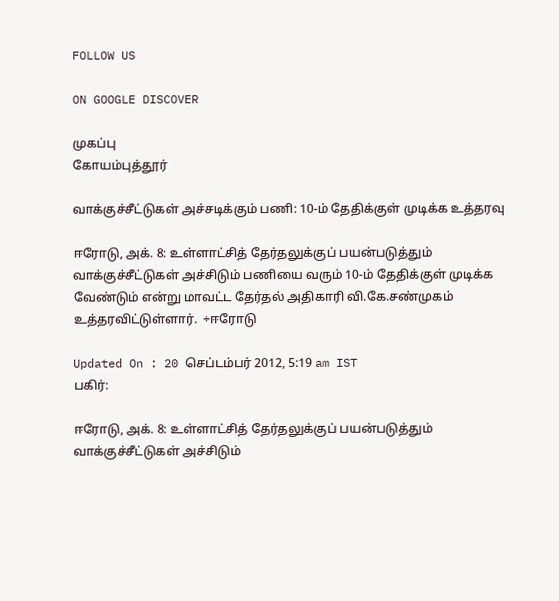FOLLOW US

ON GOOGLE DISCOVER

முகப்பு
கோயம்புத்தூர்

வாக்குச்சீட்டுகள் அச்சடிக்கும் பணி: 10-ம் தேதிக்குள் முடிக்க உத்தரவு

ஈரோடு, அக். 8: உள்ளாட்சித் தேர்தலுக்குப் பயன்படுத்தும் வாக்குச்சீட்டுகள் அச்சிடும் பணியை வரும் 10-ம் தேதிக்குள் முடிக்க வேண்டும் என்று மாவட்ட தேர்தல் அதிகாரி வி.கே.சண்முகம் உத்தரவிட்டுள்ளார்.  ÷ஈரோடு

Updated On : 20 செப்டம்பர் 2012, 5:19 am IST
பகிர்:

ஈரோடு, அக். 8: உள்ளாட்சித் தேர்தலுக்குப் பயன்படுத்தும் வாக்குச்சீட்டுகள் அச்சிடும்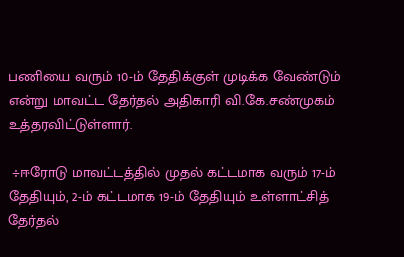பணியை வரும் 10-ம் தேதிக்குள் முடிக்க வேண்டும் என்று மாவட்ட தேர்தல் அதிகாரி வி.கே.சண்முகம் உத்தரவிட்டுள்ளார்.

 ÷ஈரோடு மாவட்டத்தில் முதல் கட்டமாக வரும் 17-ம் தேதியும், 2-ம் கட்டமாக 19-ம் தேதியும் உள்ளாட்சித் தேர்தல்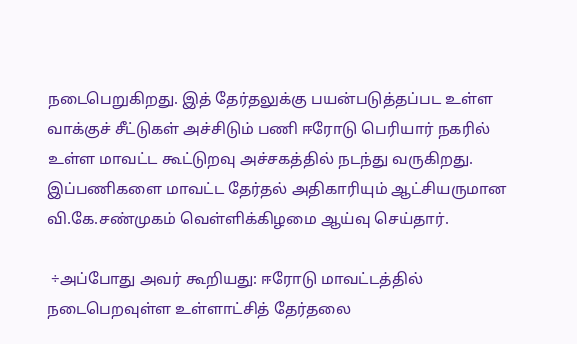நடைபெறுகிறது. இத் தேர்தலுக்கு பயன்படுத்தப்பட உள்ள வாக்குச் சீட்டுகள் அச்சிடும் பணி ஈரோடு பெரியார் நகரில் உள்ள மாவட்ட கூட்டுறவு அச்சகத்தில் நடந்து வருகிறது. இப்பணிகளை மாவட்ட தேர்தல் அதிகாரியும் ஆட்சியருமான வி.கே.சண்முகம் வெள்ளிக்கிழமை ஆய்வு செய்தார்.

 ÷அப்போது அவர் கூறியது: ஈரோடு மாவட்டத்தில் நடைபெறவுள்ள உள்ளாட்சித் தேர்தலை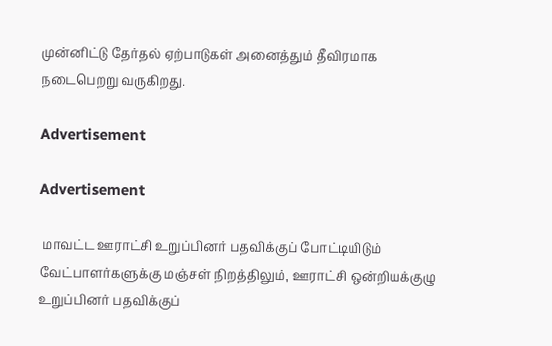முன்னிட்டு தேர்தல் ஏற்பாடுகள் அனைத்தும் தீவிரமாக நடைபெறறு வருகிறது.

Advertisement

Advertisement

 மாவட்ட ஊராட்சி உறுப்பினர் பதவிக்குப் போட்டியிடும் வேட்பாளர்களுக்கு மஞ்சள் நிறத்திலும், ஊராட்சி ஒன்றியக்குழு உறுப்பினர் பதவிக்குப்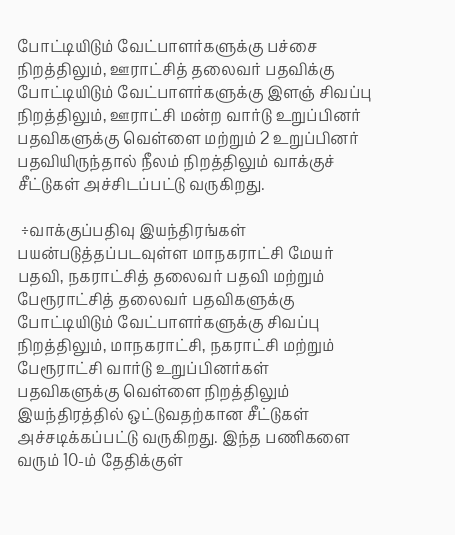போட்டியிடும் வேட்பாளர்களுக்கு பச்சை நிறத்திலும், ஊராட்சித் தலைவர் பதவிக்கு போட்டியிடும் வேட்பாளர்களுக்கு இளஞ் சிவப்பு நிறத்திலும், ஊராட்சி மன்ற வார்டு உறுப்பினர் பதவிகளுக்கு வெள்ளை மற்றும் 2 உறுப்பினர் பதவியிருந்தால் நீலம் நிறத்திலும் வாக்குச் சீட்டுகள் அச்சிடப்பட்டு வருகிறது.

 ÷வாக்குப்பதிவு இயந்திரங்கள் பயன்படுத்தப்படவுள்ள மாநகராட்சி மேயர் பதவி, நகராட்சித் தலைவர் பதவி மற்றும் பேரூராட்சித் தலைவர் பதவிகளுக்கு போட்டியிடும் வேட்பாளர்களுக்கு சிவப்பு நிறத்திலும், மாநகராட்சி, நகராட்சி மற்றும் பேரூராட்சி வார்டு உறுப்பினர்கள் பதவிகளுக்கு வெள்ளை நிறத்திலும் இயந்திரத்தில் ஒட்டுவதற்கான சீட்டுகள் அச்சடிக்கப்பட்டு வருகிறது. இந்த பணிகளை வரும் 10-ம் தேதிக்குள்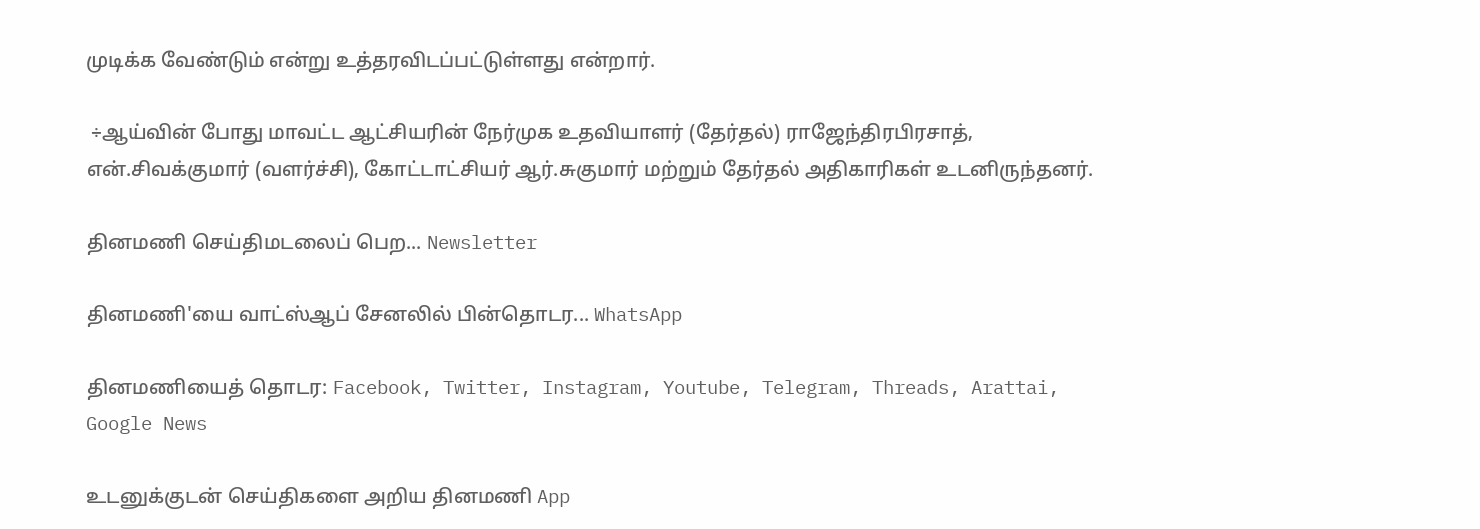முடிக்க வேண்டும் என்று உத்தரவிடப்பட்டுள்ளது என்றார்.

 ÷ஆய்வின் போது மாவட்ட ஆட்சியரின் நேர்முக உதவியாளர் (தேர்தல்) ராஜேந்திரபிரசாத், என்.சிவக்குமார் (வளர்ச்சி), கோட்டாட்சியர் ஆர்.சுகுமார் மற்றும் தேர்தல் அதிகாரிகள் உடனிருந்தனர்.

தினமணி செய்திமடலைப் பெற... Newsletter

தினமணி'யை வாட்ஸ்ஆப் சேனலில் பின்தொடர... WhatsApp

தினமணியைத் தொடர: Facebook, Twitter, Instagram, Youtube, Telegram, Threads, Arattai, Google News

உடனுக்குடன் செய்திகளை அறிய தினமணி App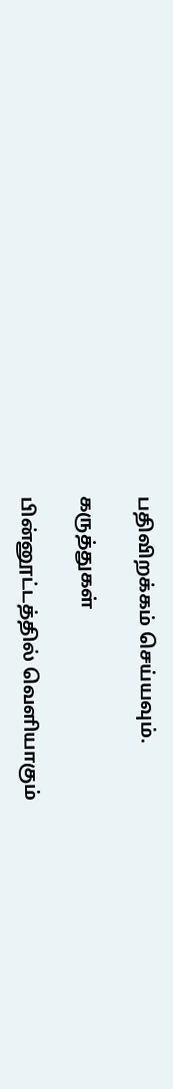பதிவிறக்கம் செய்யவும்.

கருத்துகள்

பின்னூட்டத்தில் வெளியாகும்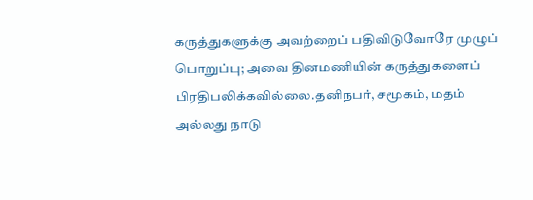கருத்துகளுக்கு அவற்றைப் பதிவிடுவோரே முழுப் பொறுப்பு; அவை தினமணியின் கருத்துகளைப் பிரதிபலிக்கவில்லை.தனிநபர், சமூகம், மதம் அல்லது நாடு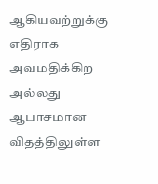ஆகியவற்றுக்கு எதிராக அவமதிக்கிற அல்லது ஆபாசமான விதத்திலுள்ள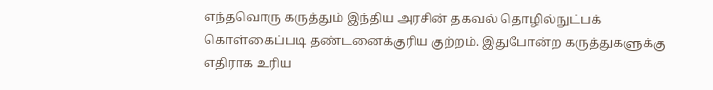எந்தவொரு கருத்தும் இந்திய அரசின் தகவல் தொழில்நுட்பக் கொள்கைப்படி தண்டனைக்குரிய குற்றம். இதுபோன்ற கருத்துகளுக்கு எதிராக உரிய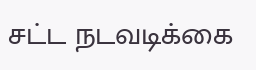சட்ட நடவடிக்கை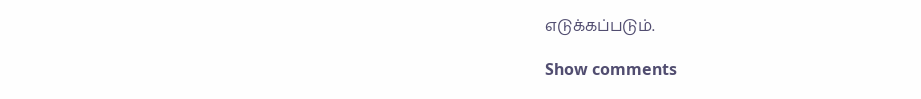எடுக்கப்படும்.

Show comments